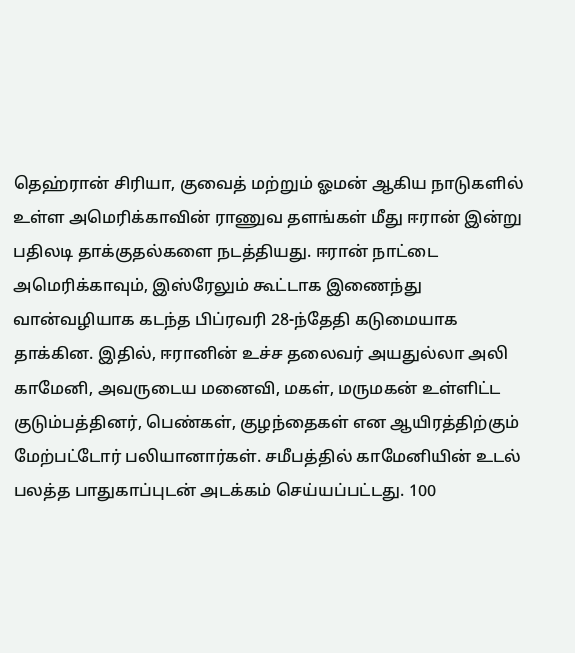தெஹ்ரான் சிரியா, குவைத் மற்றும் ஓமன் ஆகிய நாடுகளில் உள்ள அமெரிக்காவின் ராணுவ தளங்கள் மீது ஈரான் இன்று பதிலடி தாக்குதல்களை நடத்தியது. ஈரான் நாட்டை அமெரிக்காவும், இஸ்ரேலும் கூட்டாக இணைந்து வான்வழியாக கடந்த பிப்ரவரி 28-ந்தேதி கடுமையாக தாக்கின. இதில், ஈரானின் உச்ச தலைவர் அயதுல்லா அலி காமேனி, அவருடைய மனைவி, மகள், மருமகன் உள்ளிட்ட குடும்பத்தினர், பெண்கள், குழந்தைகள் என ஆயிரத்திற்கும் மேற்பட்டோர் பலியானார்கள். சமீபத்தில் காமேனியின் உடல் பலத்த பாதுகாப்புடன் அடக்கம் செய்யப்பட்டது. 100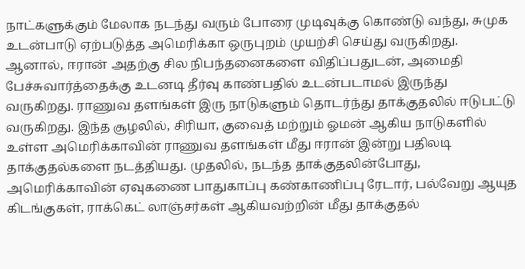நாட்களுக்கும் மேலாக நடந்து வரும் போரை முடிவுக்கு கொண்டு வந்து, சுமுக உடன்பாடு ஏற்படுத்த அமெரிக்கா ஒருபுறம் முயற்சி செய்து வருகிறது. ஆனால், ஈரான் அதற்கு சில நிபந்தனைகளை விதிப்பதுடன், அமைதி பேச்சுவார்த்தைக்கு உடனடி தீர்வு காண்பதில் உடன்படாமல் இருந்து வருகிறது. ராணுவ தளங்கள் இரு நாடுகளும் தொடர்ந்து தாக்குதலில் ஈடுபட்டு வருகிறது. இந்த சூழலில், சிரியா, குவைத் மற்றும் ஓமன் ஆகிய நாடுகளில் உள்ள அமெரிக்காவின் ராணுவ தளங்கள் மீது ஈரான் இன்று பதிலடி தாக்குதல்களை நடத்தியது. முதலில், நடந்த தாக்குதலின்போது, அமெரிக்காவின் ஏவுகணை பாதுகாப்பு கண்காணிப்பு ரேடார், பல்வேறு ஆயுத கிடங்குகள், ராக்கெட் லாஞ்சர்கள் ஆகியவற்றின் மீது தாக்குதல்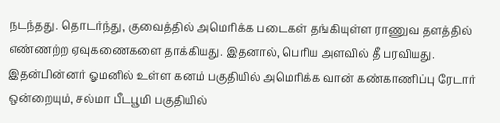நடந்தது. தொடர்ந்து, குவைத்தில் அமெரிக்க படைகள் தங்கியுள்ள ராணுவ தளத்தில் எண்ணற்ற ஏவுகணைகளை தாக்கியது. இதனால், பெரிய அளவில் தீ பரவியது. இதன்பின்னர் ஓமனில் உள்ள கனம் பகுதியில் அமெரிக்க வான் கண்காணிப்பு ரேடார் ஒன்றையும், சல்மா பீடபூமி பகுதியில்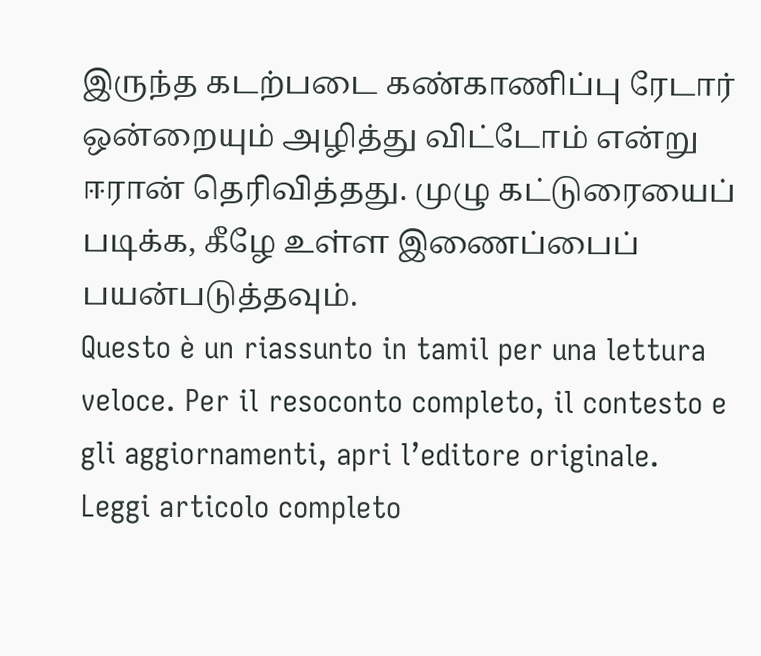இருந்த கடற்படை கண்காணிப்பு ரேடார் ஒன்றையும் அழித்து விட்டோம் என்று ஈரான் தெரிவித்தது. முழு கட்டுரையைப் படிக்க, கீழே உள்ள இணைப்பைப் பயன்படுத்தவும்.
Questo è un riassunto in tamil per una lettura veloce. Per il resoconto completo, il contesto e gli aggiornamenti, apri l’editore originale.
Leggi articolo completo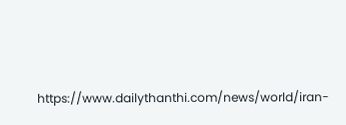https://www.dailythanthi.com/news/world/iran-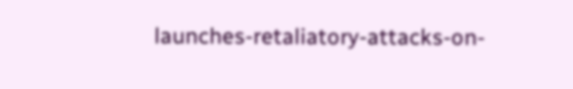launches-retaliatory-attacks-on-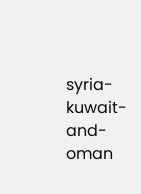syria-kuwait-and-oman